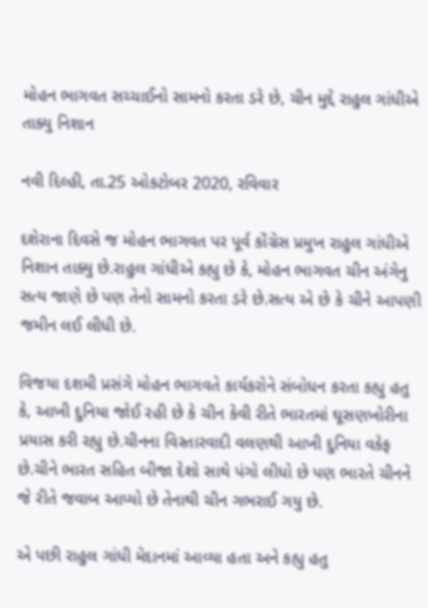મોહન ભાગવત સચ્ચાઈનો સામનો કરતા ડરે છે, ચીન મુદ્દે રાહુલ ગાંધીએ તાક્યુ નિશાન

નવી દિલ્હી, તા.25 ઓકટોબર 2020, રવિવાર

દશેરાના દિવસે જ મોહન ભાગવત પર પૂર્વ કોંગ્રેસ પ્રમુખ રાહુલ ગાંધીએ નિશાન તાક્યુ છે.રાહુલ ગાંધીએ કહ્યુ છે કે, મોહન ભાગવત ચીન અંગેનુ સત્ય જાણે છે પણ તેનો સામનો કરતા ડરે છે.સત્ય એ છે કે ચીને આપણી જમીન લઈ લીધી છે.

વિજયા દશમી પ્રસંગે મોહન ભાગવતે કાર્યકરોને સંબોધન કરતા કહ્યુ હતુ કે, આખી દુનિયા જોઈ રહી છે કે ચીન કેવી રીતે ભારતમાં ઘૂસણખોરીના પ્રયાસ કરી રહ્યુ છે.ચીનના વિસ્તારવાદી વલણથી આખી દુનિયા વકેફ છે.ચીને ભારત સહિત બીજા દેશો સાથે પંગો લીધો છે પણ ભારતે ચીનને જે રીતે જવાબ આપ્યો છે તેનાથી ચીન ગભરાઈ ગયુ છે.

એ પછી રાહુલ ગાંધી મેદાનમાં આવ્યા હતા અને કહ્યુ હતુ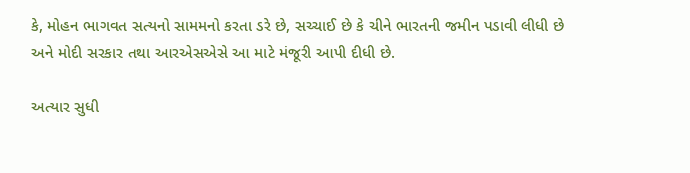કે, મોહન ભાગવત સત્યનો સામમનો કરતા ડરે છે, સચ્ચાઈ છે કે ચીને ભારતની જમીન પડાવી લીધી છે અને મોદી સરકાર તથા આરએસએસે આ માટે મંજૂરી આપી દીધી છે.

અત્યાર સુધી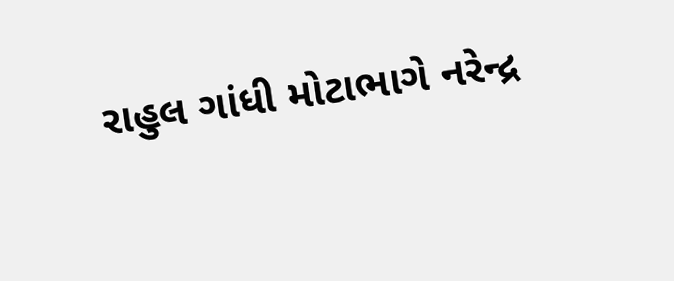રાહુલ ગાંધી મોટાભાગે નરેન્દ્ર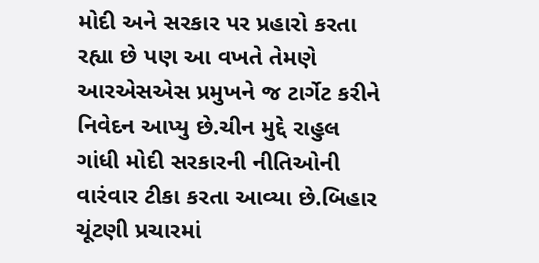મોદી અને સરકાર પર પ્રહારો કરતા રહ્યા છે પણ આ વખતે તેમણે આરએસએસ પ્રમુખને જ ટાર્ગેટ કરીને નિવેદન આપ્યુ છે.ચીન મુદ્દે રાહુલ ગાંધી મોદી સરકારની નીતિઓની વારંવાર ટીકા કરતા આવ્યા છે.બિહાર ચૂંટણી પ્રચારમાં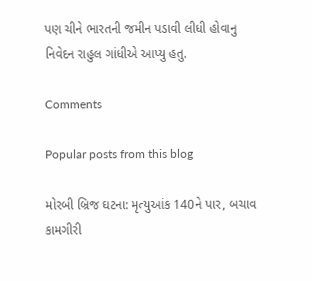પણ ચીને ભારતની જમીન પડાવી લીધી હોવાનુ નિવેદન રાહુલ ગાંધીએ આપ્યુ હતુ.

Comments

Popular posts from this blog

મોરબી બ્રિજ ઘટના: મૃત્યુઆંક 140ને પાર, બચાવ કામગીરી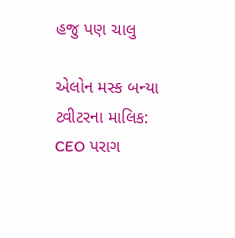હજુ પણ ચાલુ

એલોન મસ્ક બન્યા ટ્વીટરના માલિક: CEO પરાગ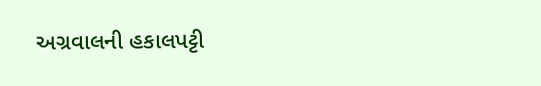અગ્રવાલની હકાલપટ્ટી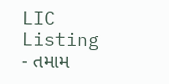LIC Listing - તમામ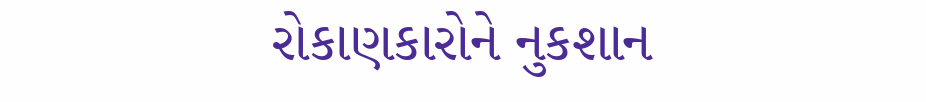રોકાણકારોને નુકશાન